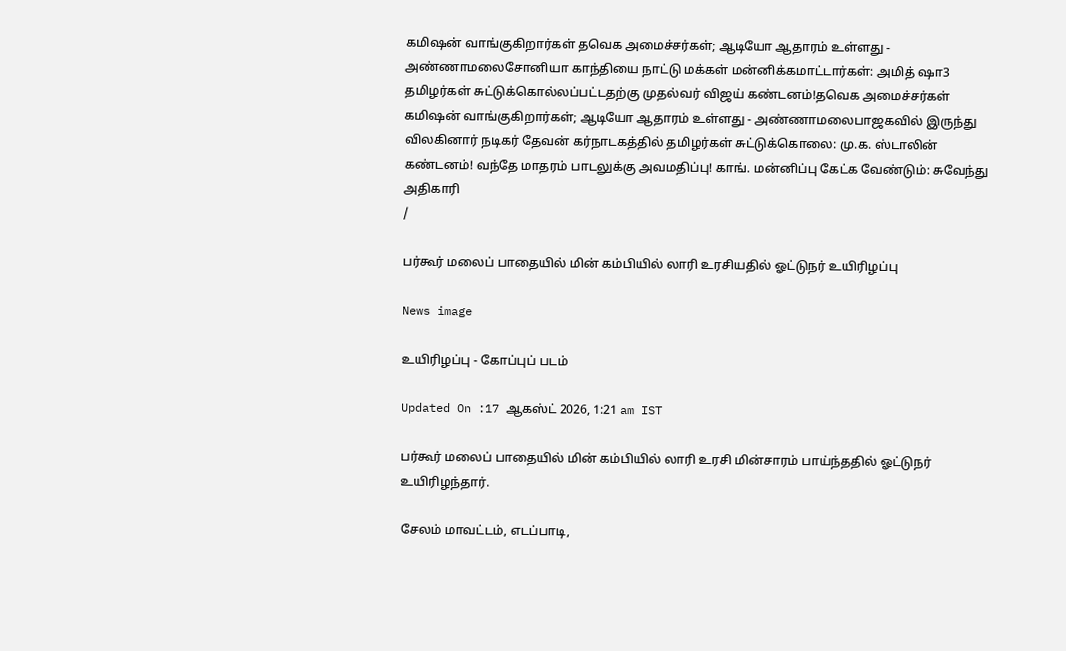கமிஷன் வாங்குகிறார்கள் தவெக அமைச்சர்கள்; ஆடியோ ஆதாரம் உள்ளது - அண்ணாமலைசோனியா காந்தியை நாட்டு மக்கள் மன்னிக்கமாட்டார்கள்: அமித் ஷா3 தமிழர்கள் சுட்டுக்கொல்லப்பட்டதற்கு முதல்வர் விஜய் கண்டனம்!தவெக அமைச்சர்கள் கமிஷன் வாங்குகிறார்கள்; ஆடியோ ஆதாரம் உள்ளது - அண்ணாமலைபாஜகவில் இருந்து விலகினார் நடிகர் தேவன் கர்நாடகத்தில் தமிழர்கள் சுட்டுக்கொலை: மு.க. ஸ்டாலின் கண்டனம்! வந்தே மாதரம் பாடலுக்கு அவமதிப்பு! காங். மன்னிப்பு கேட்க வேண்டும்: சுவேந்து அதிகாரி
/

பர்கூர் மலைப் பாதையில் மின் கம்பியில் லாரி உரசியதில் ஓட்டுநர் உயிரிழப்பு

News image

உயிரிழப்பு - கோப்புப் படம்

Updated On :17 ஆகஸ்ட் 2026, 1:21 am IST

பர்கூர் மலைப் பாதையில் மின் கம்பியில் லாரி உரசி மின்சாரம் பாய்ந்ததில் ஓட்டுநர் உயிரிழந்தார்.

சேலம் மாவட்டம், எடப்பாடி,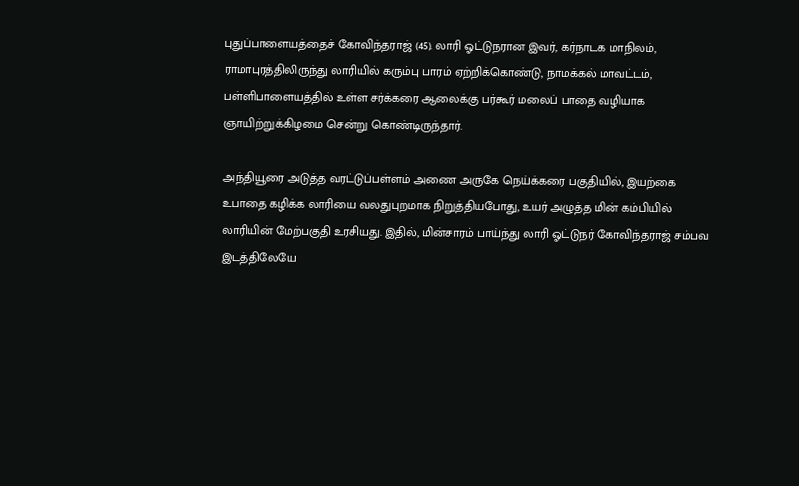புதுப்பாளையத்தைச் கோவிந்தராஜ் (45). லாரி ஓட்டுநரான இவர், கர்நாடக மாநிலம், ராமாபுரத்திலிருந்து லாரியில் கரும்பு பாரம் ஏற்றிக்கொண்டு, நாமக்கல் மாவட்டம், பள்ளிபாளையத்தில் உள்ள சர்க்கரை ஆலைக்கு பர்கூர் மலைப் பாதை வழியாக ஞாயிற்றுக்கிழமை சென்று கொண்டிருந்தார்.

அந்தியூரை அடுத்த வரட்டுப்பள்ளம் அணை அருகே நெய்க்கரை பகுதியில், இயற்கை உபாதை கழிக்க லாரியை வலதுபுறமாக நிறுத்தியபோது, உயர் அழுத்த மின் கம்பியில் லாரியின் மேற்பகுதி உரசியது. இதில், மின்சாரம் பாய்ந்து லாரி ஓட்டுநர் கோவிந்தராஜ் சம்பவ இடத்திலேயே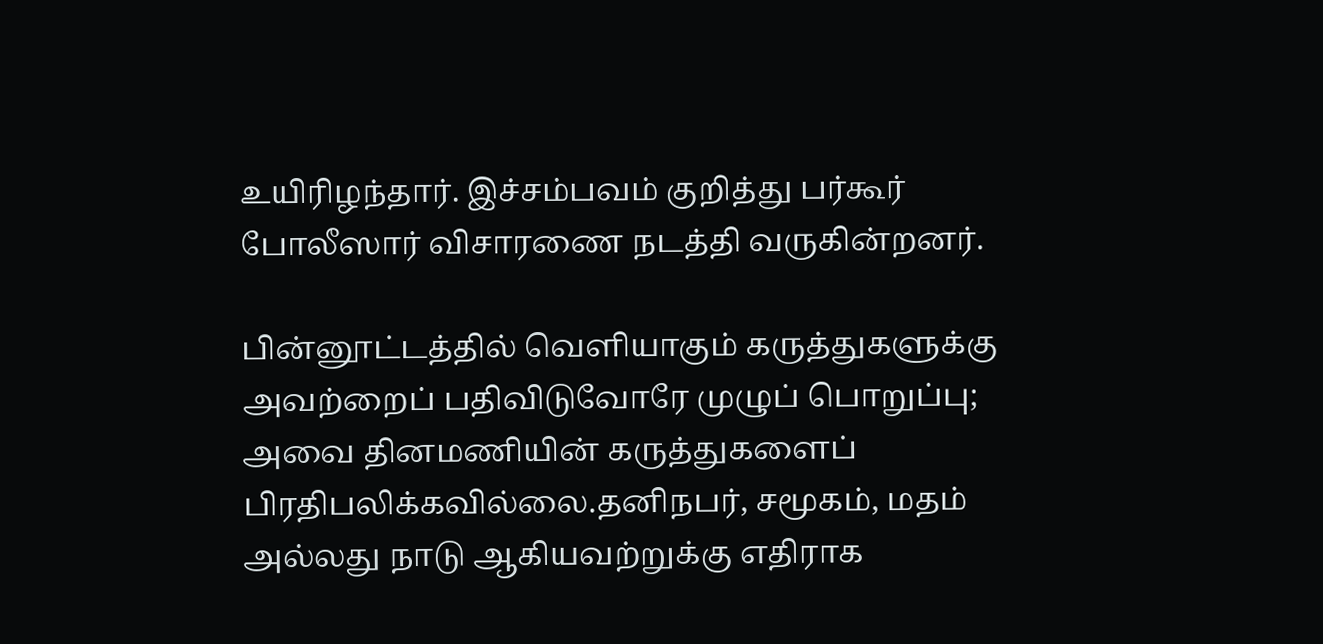உயிரிழந்தார். இச்சம்பவம் குறித்து பர்கூர் போலீஸார் விசாரணை நடத்தி வருகின்றனர்.

பின்னூட்டத்தில் வெளியாகும் கருத்துகளுக்கு அவற்றைப் பதிவிடுவோரே முழுப் பொறுப்பு; அவை தினமணியின் கருத்துகளைப் பிரதிபலிக்கவில்லை.தனிநபர், சமூகம், மதம் அல்லது நாடு ஆகியவற்றுக்கு எதிராக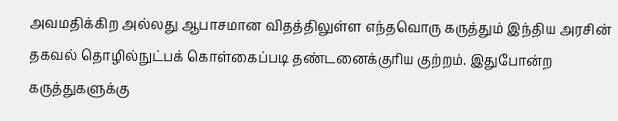அவமதிக்கிற அல்லது ஆபாசமான விதத்திலுள்ள எந்தவொரு கருத்தும் இந்திய அரசின் தகவல் தொழில்நுட்பக் கொள்கைப்படி தண்டனைக்குரிய குற்றம். இதுபோன்ற கருத்துகளுக்கு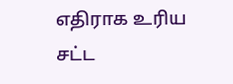எதிராக உரிய சட்ட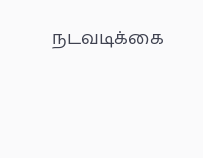நடவடிக்கை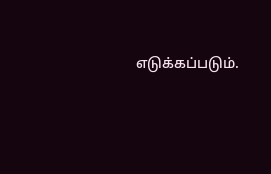எடுக்கப்படும்.